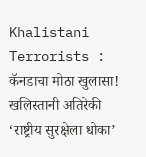Khalistani Terrorists : कॅनडाचा मोठा खुलासा! खलिस्तानी अतिरेकी ‘राष्ट्रीय सुरक्षेला धोका’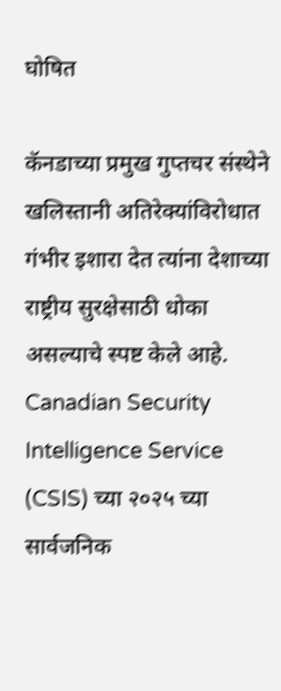घोषित

कॅनडाच्या प्रमुख गुप्तचर संस्थेने खलिस्तानी अतिरेक्यांविरोधात गंभीर इशारा देत त्यांना देशाच्या राष्ट्रीय सुरक्षेसाठी धोका असल्याचे स्पष्ट केले आहे. Canadian Security Intelligence Service (CSIS) च्या २०२५ च्या सार्वजनिक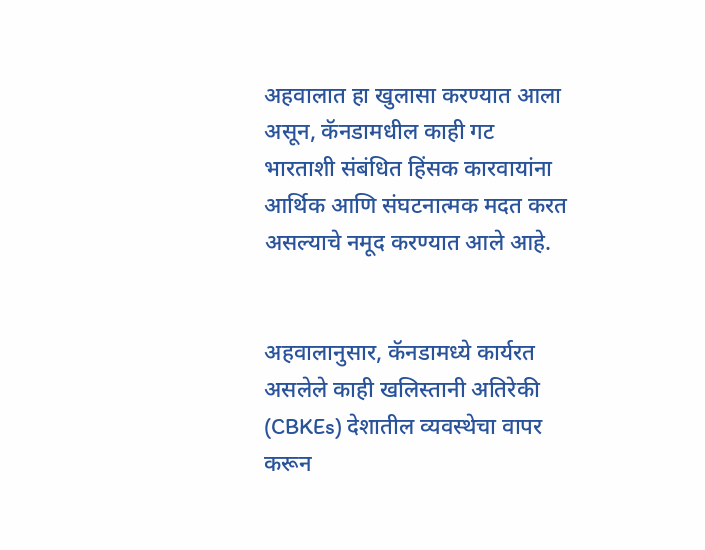अहवालात हा खुलासा करण्यात आला असून, कॅनडामधील काही गट भारताशी संबंधित हिंसक कारवायांना आर्थिक आणि संघटनात्मक मदत करत असल्याचे नमूद करण्यात आले आहे.


अहवालानुसार, कॅनडामध्ये कार्यरत असलेले काही खलिस्तानी अतिरेकी (CBKEs) देशातील व्यवस्थेचा वापर करून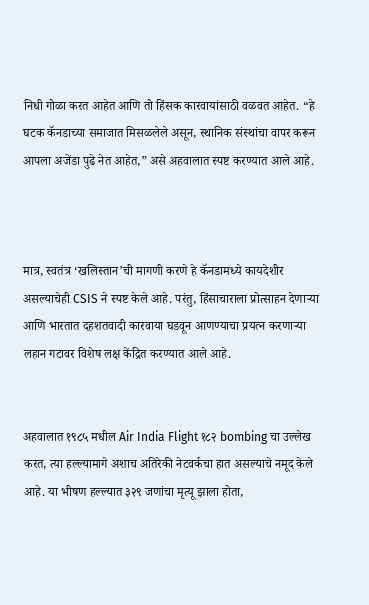निधी गोळा करत आहेत आणि तो हिंसक कारवायांसाठी वळवत आहेत. “हे घटक कॅनडाच्या समाजात मिसळलेले असून, स्थानिक संस्थांचा वापर करून आपला अजेंडा पुढे नेत आहेत,” असे अहवालात स्पष्ट करण्यात आले आहे.



मात्र, स्वतंत्र ‘खलिस्तान’ची मागणी करणे हे कॅनडामध्ये कायदेशीर असल्याचेही CSIS ने स्पष्ट केले आहे. परंतु, हिंसाचाराला प्रोत्साहन देणाऱ्या आणि भारतात दहशतवादी कारवाया घडवून आणण्याचा प्रयत्न करणाऱ्या लहान गटावर विशेष लक्ष केंद्रित करण्यात आले आहे.


अहवालात १९८५ मधील Air India Flight १८२ bombing चा उल्लेख करत, त्या हल्ल्यामागे अशाच अतिरेकी नेटवर्कचा हात असल्याचे नमूद केले आहे. या भीषण हल्ल्यात ३२९ जणांचा मृत्यू झाला होता,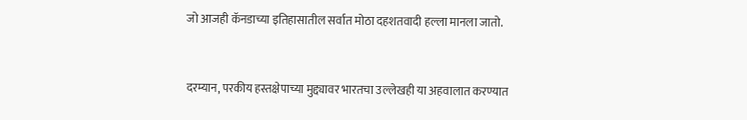जो आजही कॅनडाच्या इतिहासातील सर्वात मोठा दहशतवादी हल्ला मानला जातो.


दरम्यान, परकीय हस्तक्षेपाच्या मुद्द्यावर भारतचा उल्लेखही या अहवालात करण्यात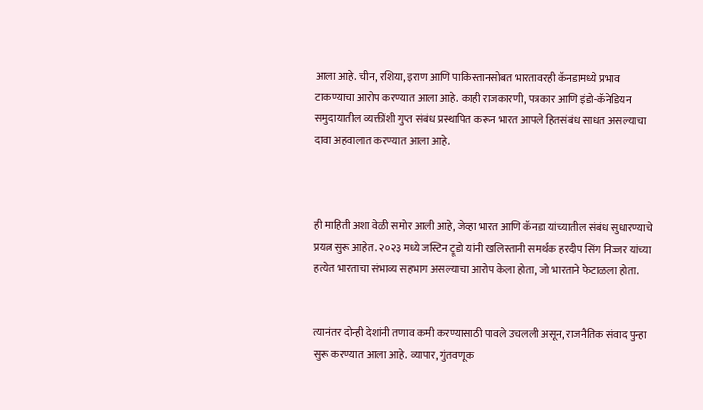आला आहे. चीन, रशिया, इराण आणि पाकिस्तानसोबत भारतावरही कॅनडामध्ये प्रभाव टाकण्याचा आरोप करण्यात आला आहे. काही राजकारणी, पत्रकार आणि इंडो-कॅनेडियन समुदायातील व्यक्तींशी गुप्त संबंध प्रस्थापित करून भारत आपले हितसंबंध साधत असल्याचा दावा अहवालात करण्यात आला आहे.



ही माहिती अशा वेळी समोर आली आहे, जेव्हा भारत आणि कॅनडा यांच्यातील संबंध सुधारण्याचे प्रयत्न सुरू आहेत. २०२३ मध्ये जस्टिन ट्रूडो यांनी खलिस्तानी समर्थक हरदीप सिंग निज्जर यांच्या हत्येत भारताचा संभाव्य सहभाग असल्याचा आरोप केला होता, जो भारताने फेटाळला होता.


त्यानंतर दोन्ही देशांनी तणाव कमी करण्यासाठी पावले उचलली असून, राजनैतिक संवाद पुन्हा सुरू करण्यात आला आहे. व्यापार, गुंतवणूक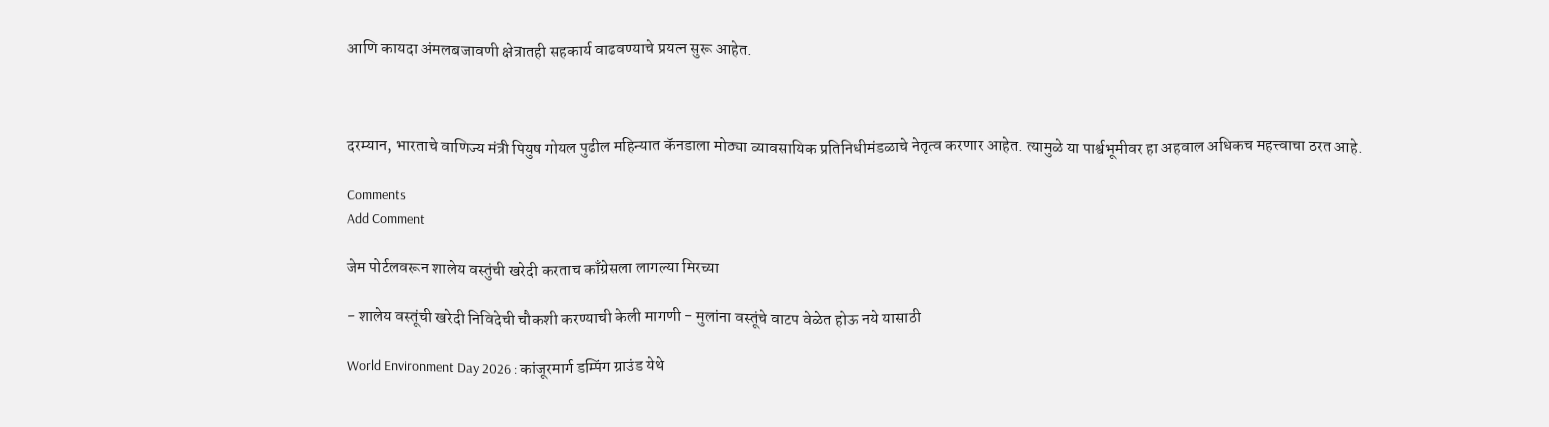आणि कायदा अंमलबजावणी क्षेत्रातही सहकार्य वाढवण्याचे प्रयत्न सुरू आहेत.



दरम्यान, भारताचे वाणिज्य मंत्री पियुष गोयल पुढील महिन्यात कॅनडाला मोठ्या व्यावसायिक प्रतिनिधीमंडळाचे नेतृत्व करणार आहेत. त्यामुळे या पार्श्वभूमीवर हा अहवाल अधिकच महत्त्वाचा ठरत आहे.

Comments
Add Comment

जेम पोर्टलवरून शालेय वस्तुंची खरेदी करताच काँग्रेसला लागल्या मिरच्या

- शालेय वस्तूंची खरेदी निविदेची चौकशी करण्याची केली मागणी - मुलांना वस्तूंचे वाटप वेळेत होऊ नये यासाठी

World Environment Day 2026 : कांजूरमार्ग डम्पिंग ग्राउंड येथे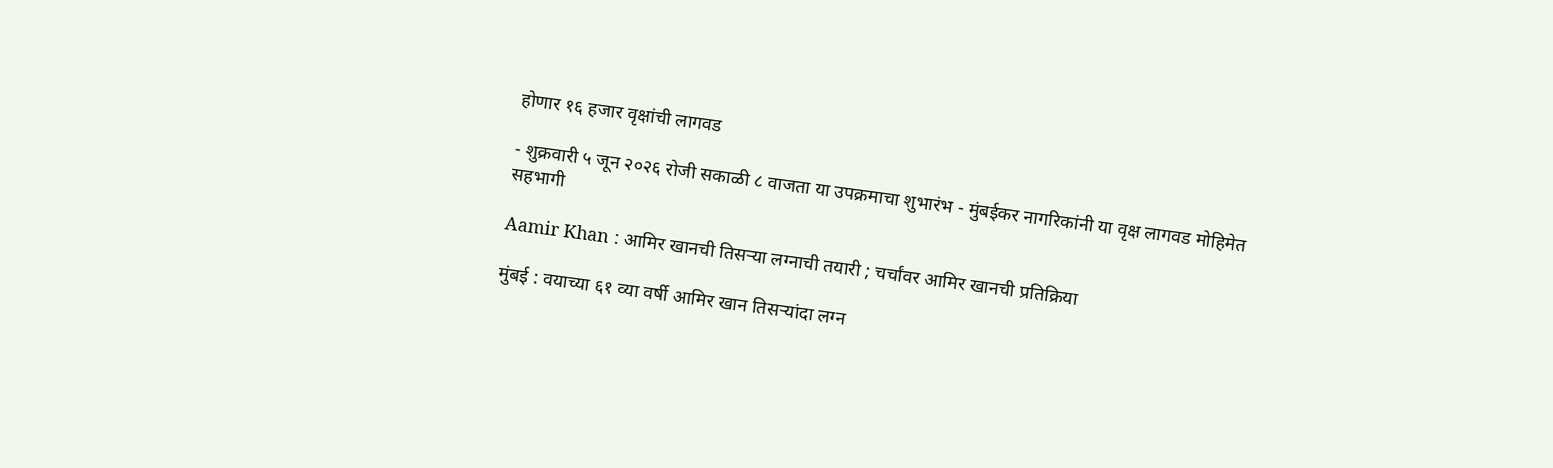होणार १६ हजार वृक्षांची लागवड

- शुक्रवारी ५ जून २०२६ रोजी सकाळी ८ वाजता या उपक्रमाचा शुभारंभ - मुंबईकर नागरिकांनी या वृक्ष लागवड मोहिमेत सहभागी

Aamir Khan : आमिर खानची तिसऱ्या लग्नाची तयारी ; चर्चांवर आमिर खानची प्रतिक्रिया

मुंबई : वयाच्या ६१ व्या वर्षी आमिर खान तिसऱ्यांदा लग्न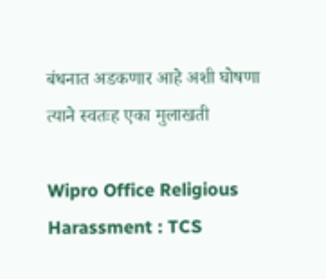बंधनात अडकणार आहे अशी घोषणा त्याने स्वतःह एका मुलाखती

Wipro Office Religious Harassment : TCS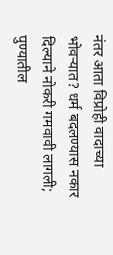नंतर आता विप्रोही वादाच्या भोवऱ्यात? धर्म बदलण्यास नकार दिल्याने नोकरी गमवावी लागली; पुण्यातील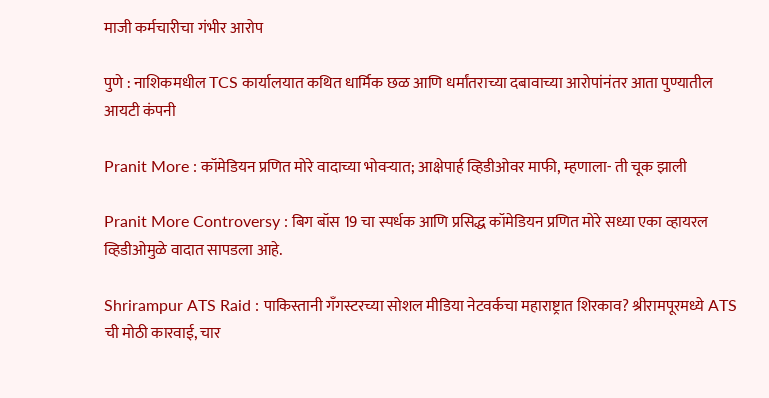माजी कर्मचारीचा गंभीर आरोप

पुणे : नाशिकमधील TCS कार्यालयात कथित धार्मिक छळ आणि धर्मांतराच्या दबावाच्या आरोपांनंतर आता पुण्यातील आयटी कंपनी

Pranit More : कॉमेडियन प्रणित मोरे वादाच्या भोवऱ्यात; आक्षेपार्ह व्हिडीओवर माफी, म्हणाला- ती चूक झाली

Pranit More Controversy : बिग बॉस 19 चा स्पर्धक आणि प्रसिद्ध कॉमेडियन प्रणित मोरे सध्या एका व्हायरल व्हिडीओमुळे वादात सापडला आहे.

Shrirampur ATS Raid : पाकिस्तानी गँगस्टरच्या सोशल मीडिया नेटवर्कचा महाराष्ट्रात शिरकाव? श्रीरामपूरमध्ये ATS ची मोठी कारवाई, चार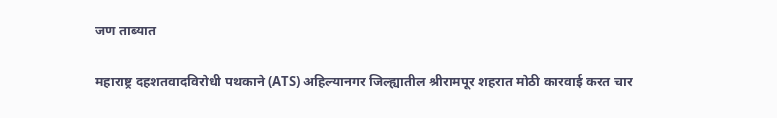जण ताब्यात

महाराष्ट्र दहशतवादविरोधी पथकाने (ATS) अहिल्यानगर जिल्ह्यातील श्रीरामपूर शहरात मोठी कारवाई करत चार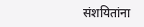संशयितांना